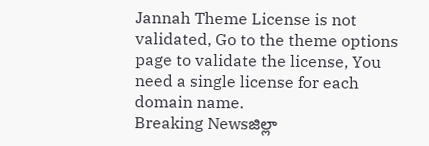Jannah Theme License is not validated, Go to the theme options page to validate the license, You need a single license for each domain name.
Breaking Newsజిల్లా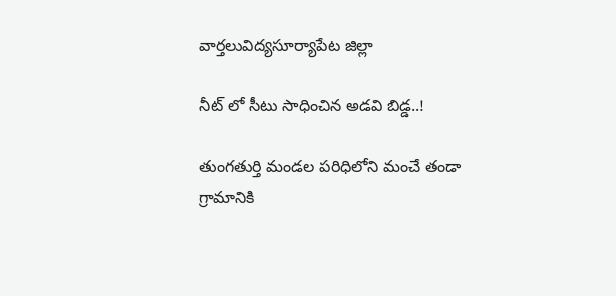వార్తలువిద్యసూర్యాపేట జిల్లా

నీట్ లో సీటు సాధించిన అడవి బిడ్డ..!

తుంగతుర్తి మండల పరిధిలోని మంచే తండా గ్రామానికి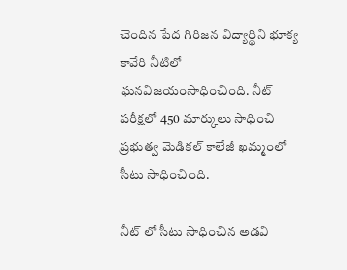చెందిన పేద గిరిజన విద్యార్థిని భూక్య కావేరి నీటిలో ఘనవిజయంసాధించింది. నీట్ పరీక్షలో 450 మార్కులు సాధించి ప్రభుత్వ మెడికల్ కాలేజీ ఖమ్మంలో సీటు సాధించింది.

నీట్ లో సీటు సాధించిన అడవి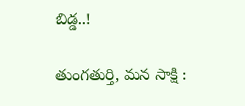బిడ్డ..!

తుంగతుర్తి, మన సాక్షి :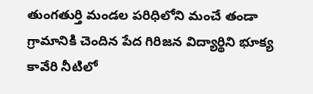తుంగతుర్తి మండల పరిధిలోని మంచే తండా గ్రామానికి చెందిన పేద గిరిజన విద్యార్థిని భూక్య కావేరి నీటిలో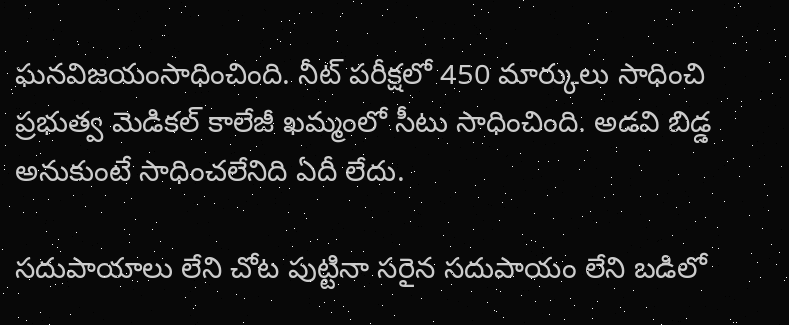ఘనవిజయంసాధించింది. నీట్ పరీక్షలో 450 మార్కులు సాధించి ప్రభుత్వ మెడికల్ కాలేజీ ఖమ్మంలో సీటు సాధించింది. అడవి బిడ్డ అనుకుంటే సాధించలేనిది ఏదీ లేదు.

సదుపాయాలు లేని చోట పుట్టినా సరైన సదుపాయం లేని బడిలో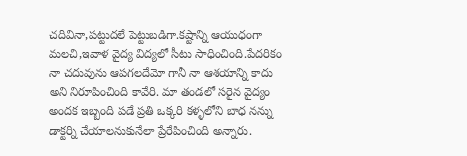చదివినా,పట్టుదలే పెట్టుబడిగా.కష్టాన్ని ఆయుధంగా మలచి,ఇవాళ వైద్య విద్యలో సీటు సాధించింది.పేదరికం నా చదువును ఆపగలదేమో గానీ నా ఆశయాన్ని కాదు అని నిరూపించింది కావేరి. మా తండలో సరైన వైద్యం అందక ఇబ్బంది పడే ప్రతి ఒక్కరి కళ్ళలోని బాధ నన్ను డాక్టర్ని చేయాలనుకునేలా ప్రేరేపించింది అన్నారు.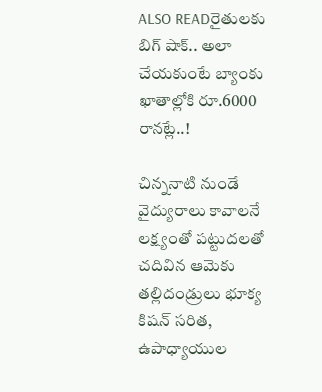ALSO READరైతులకు బిగ్ షాక్.. అలా చేయకుంటే బ్యాంకు ఖాతాల్లోకి రూ.6000 రానట్లే..!

చిన్ననాటి నుండే వైద్యురాలు కావాలనే లక్ష్యంతో పట్టుదలతో చదివిన ఆమెకు తల్లిదండ్రులు భూక్య కిషన్ సరిత, ఉపాధ్యాయుల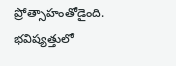ప్రోత్సాహంతోడైంది. భవిష్యత్తులో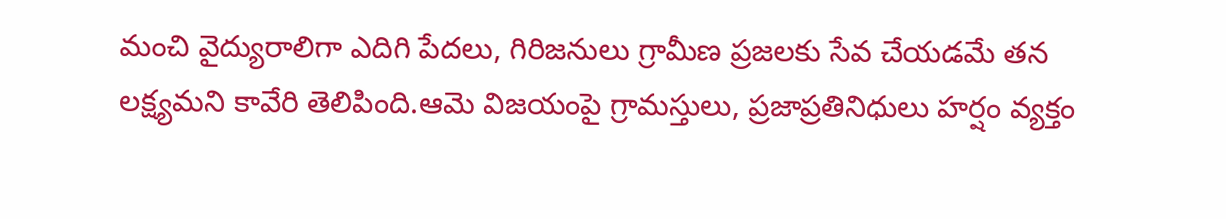మంచి వైద్యురాలిగా ఎదిగి పేదలు, గిరిజనులు గ్రామీణ ప్రజలకు సేవ చేయడమే తన లక్ష్యమని కావేరి తెలిపింది.ఆమె విజయంపై గ్రామస్తులు, ప్రజాప్రతినిధులు హర్షం వ్యక్తం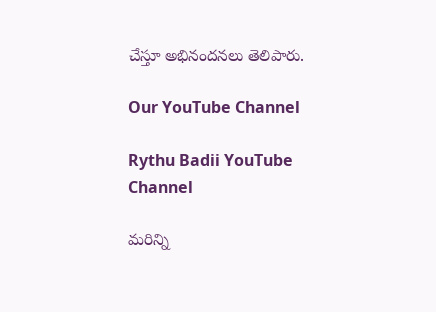చేస్తూ అభినందనలు తెలిపారు.

Our YouTube Channel

Rythu Badii YouTube Channel

మరిన్ని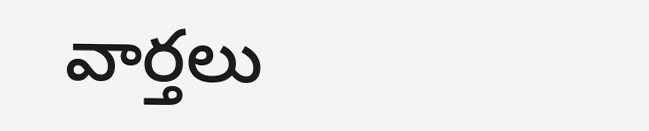వార్తలు